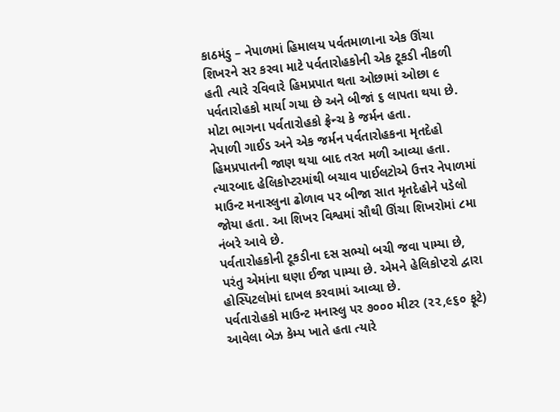કાઠમંડુ – નેપાળમાં હિમાલય પર્વતમાળાના એક ઊંચા શિખરને સર કરવા માટે પર્વતારોહકોની એક ટૂકડી નીકળી હતી ત્યારે રવિવારે હિમપ્રપાત થતા ઓછામાં ઓછા ૯ પર્વતારોહકો માર્યા ગયા છે અને બીજાં ૬ લાપતા થયા છે.
મોટા ભાગના પર્વતારોહકો ફ્રેન્ચ કે જર્મન હતા.
નેપાળી ગાઈડ અને એક જર્મન પર્વતારોહકના મૃતદેહો હિમપ્રપાતની જાણ થયા બાદ તરત મળી આવ્યા હતા. ત્યારબાદ હેલિકોપ્ટરમાંથી બચાવ પાઈલટોએ ઉત્તર નેપાળમાં માઉન્ટ મનાસ્લુના ઢોળાવ પર બીજા સાત મૃતદેહોને પડેલો જોયા હતા. આ શિખર વિશ્વમાં સૌથી ઊંચા શિખરોમાં ૮મા નંબરે આવે છે.
પર્વતારોહકોની ટૂકડીના દસ સભ્યો બચી જવા પામ્યા છે, પરંતુ એમાંના ઘણા ઈજા પામ્યા છે. એમને હેલિકોપ્ટરો દ્વારા હોસ્પિટલોમાં દાખલ કરવામાં આવ્યા છે.
પર્વતારોહકો માઉન્ટ મનાસ્લુ પર ૭૦૦૦ મીટર (૨૨,૯૬૦ ફૂટે) આવેલા બેઝ કેમ્પ ખાતે હતા ત્યારે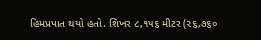હિમપ્રપાત થયો હતો. શિખર ૮,૧૫૬ મીટર (૨૬,૭૬૦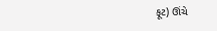ફૂટ) ઊંચે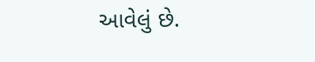આવેલું છે.